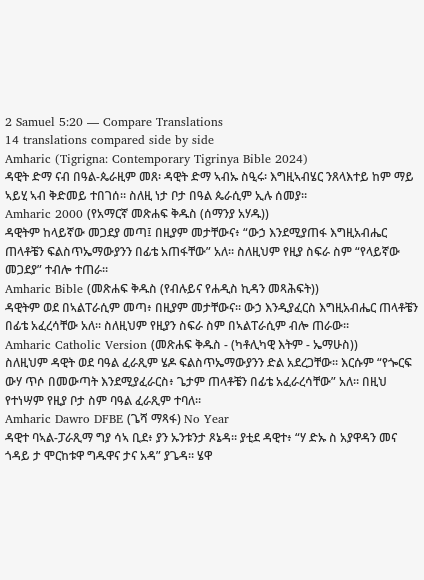2 Samuel 5:20 — Compare Translations
14 translations compared side by side
Amharic (Tigrigna: Contemporary Tigrinya Bible 2024)
ዳዊት ድማ ናብ በዓል-ጴራዚም መጸ፡ ዳዊት ድማ ኣብኡ ስዒሩ፡ እግዚኣብሄር ንጸላእተይ ከም ማይ ኣይሂ ኣብ ቅድመይ ተበገሰ። ስለዚ ነታ ቦታ በዓል ጴራሲም ኢሉ ሰመያ።
Amharic 2000 (የአማርኛ መጽሐፍ ቅዱስ (ሰማንያ አሃዱ))
ዳዊትም ከላይኛው መጋደያ መጣ፤ በዚያም መታቸውና፥ “ውኃ እንደሚያጠፋ እግዚአብሔር ጠላቶቼን ፍልስጥኤማውያንን በፊቴ አጠፋቸው” አለ። ስለዚህም የዚያ ስፍራ ስም “የላይኛው መጋደያ” ተብሎ ተጠራ።
Amharic Bible (መጽሐፍ ቅዱስ (የብሉይና የሐዲስ ኪዳን መጻሕፍት))
ዳዊትም ወደ በኣልፐራሲም መጣ፥ በዚያም መታቸውና። ውኃ እንዲያፈርስ እግዚአብሔር ጠላቶቼን በፊቴ አፈረሳቸው አለ። ስለዚህም የዚያን ስፍራ ስም በኣልፐራሲም ብሎ ጠራው።
Amharic Catholic Version (መጽሐፍ ቅዱስ - (ካቶሊካዊ እትም - ኤማሁስ))
ስለዚህም ዳዊት ወደ ባዓል ፈራጺም ሄዶ ፍልስጥኤማውያንን ድል አደረጋቸው። እርሱም “የጐርፍ ውሃ ጥሶ በመውጣት እንደሚያፈራርስ፥ ጌታም ጠላቶቼን በፊቴ አፈራረሳቸው” አለ። በዚህ የተነሣም የዚያ ቦታ ስም ባዓል ፈራጺም ተባለ።
Amharic Dawro DFBE (ጌሻ ማጻፋ) No Year
ዳዊተ ባኣል-ፓራጺማ ግያ ሳኣ ቢደ፥ ያን ኡንቱንታ ጾኔዳ። ያቲደ ዳዊተ፥ “ሃ ድኡ ስ አያዋዳን መና ጎዳይ ታ ሞርከቱዋ ግዱዋና ታና አዳ” ያጌዳ። ሄዋ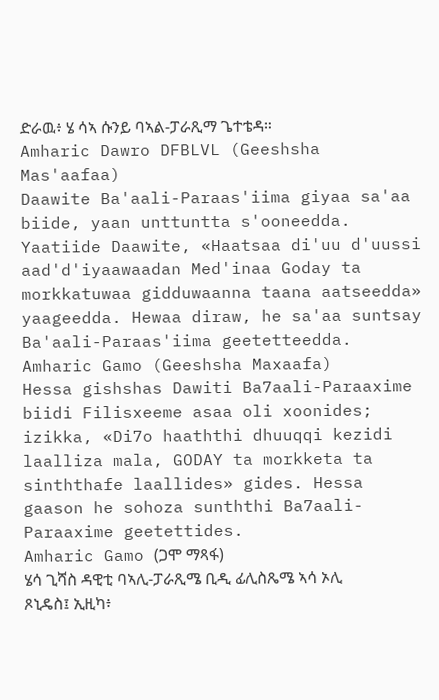ድራዉ፥ ሄ ሳኣ ሱንይ ባኣል-ፓራጺማ ጌተቴዳ።
Amharic Dawro DFBLVL (Geeshsha Mas'aafaa)
Daawite Ba'aali-Paraas'iima giyaa sa'aa biide, yaan unttuntta s'ooneedda. Yaatiide Daawite, «Haatsaa di'uu d'uussi aad'd'iyaawaadan Med'inaa Goday ta morkkatuwaa gidduwaanna taana aatseedda» yaageedda. Hewaa diraw, he sa'aa suntsay Ba'aali-Paraas'iima geetetteedda.
Amharic Gamo (Geeshsha Maxaafa)
Hessa gishshas Dawiti Ba7aali-Paraaxime biidi Filisxeeme asaa oli xoonides; izikka, «Di7o haaththi dhuuqqi kezidi laalliza mala, GODAY ta morkketa ta sinththafe laallides» gides. Hessa gaason he sohoza sunththi Ba7aali-Paraaxime geetettides.
Amharic Gamo (ጋሞ ማጻፋ)
ሄሳ ጊሻስ ዳዊቲ ባኣሊ-ፓራጺሜ ቢዲ ፊሊስጼሜ ኣሳ ኦሊ ጾኒዴስ፤ ኢዚካ፥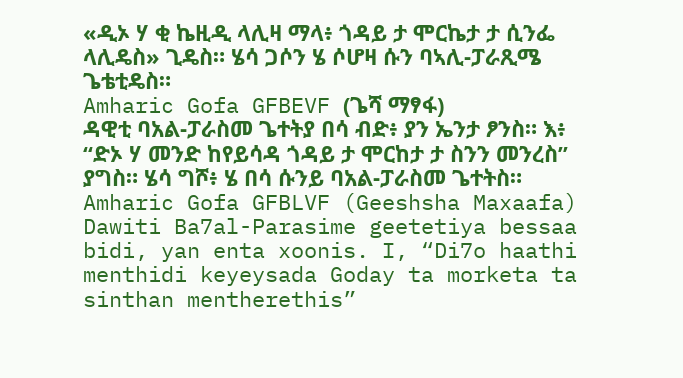«ዲኦ ሃ ቂ ኬዚዲ ላሊዛ ማላ፥ ጎዳይ ታ ሞርኬታ ታ ሲንፌ ላሊዴስ» ጊዴስ። ሄሳ ጋሶን ሄ ሶሆዛ ሱን ባኣሊ-ፓራጺሜ ጌቴቲዴስ።
Amharic Gofa GFBEVF (ጌሻ ማፃፋ)
ዳዊቲ ባአል-ፓራስመ ጌተትያ በሳ ብድ፥ ያን ኤንታ ፆንስ። እ፥ “ድኦ ሃ መንድ ከየይሳዳ ጎዳይ ታ ሞርከታ ታ ስንን መንረስ” ያግስ። ሄሳ ግሾ፥ ሄ በሳ ሱንይ ባአል-ፓራስመ ጌተትስ።
Amharic Gofa GFBLVF (Geeshsha Maxaafa)
Dawiti Ba7al-Parasime geetetiya bessaa bidi, yan enta xoonis. I, “Di7o haathi menthidi keyeysada Goday ta morketa ta sinthan mentherethis”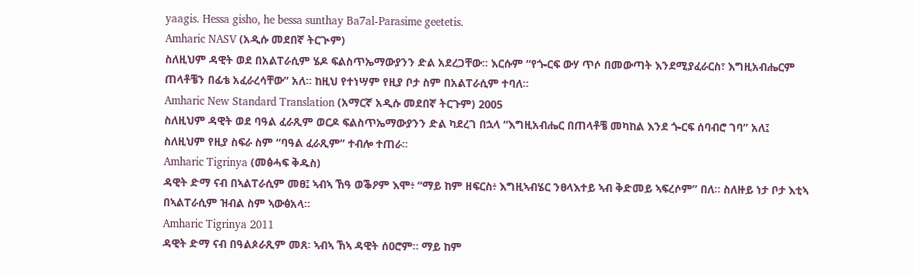yaagis. Hessa gisho, he bessa sunthay Ba7al-Parasime geetetis.
Amharic NASV (አዲሱ መደበኛ ትርጒም)
ስለዚህም ዳዊት ወደ በአልፐራሲም ሄዶ ፍልስጥኤማውያንን ድል አደረጋቸው። እርሱም “የጐርፍ ውሃ ጥሶ በመውጣት እንደሚያፈራርስ፣ እግዚአብሔርም ጠላቶቼን በፊቴ አፈራረሳቸው” አለ። ከዚህ የተነሣም የዚያ ቦታ ስም በአልፐራሲም ተባለ።
Amharic New Standard Translation (አማርኛ አዲሱ መደበኛ ትርጉም) 2005
ስለዚህም ዳዊት ወደ ባዓል ፈራጺም ወርዶ ፍልስጥኤማውያንን ድል ካደረገ በኋላ “እግዚአብሔር በጠላቶቼ መካከል እንደ ጐርፍ ሰባብሮ ገባ” አለ፤ ስለዚህም የዚያ ስፍራ ስም “ባዓል ፈራጺም” ተብሎ ተጠራ።
Amharic Tigrinya (መፅሓፍ ቅዱስ)
ዳዊት ድማ ናብ በኣልፐራሲም መፀ፤ ኣብኣ ኸዓ ወቕዖም እሞ፥ “ማይ ከም ዘፍርስ፥ እግዚኣብሄር ንፀላእተይ ኣብ ቅድመይ ኣፍረሶም” በለ። ስለዙይ ነታ ቦታ እቲኣ በኣልፐራሲም ዝብል ስም ኣውፅአላ።
Amharic Tigrinya 2011
ዳዊት ድማ ናብ በዓልጶራጺም መጸ፡ ኣብኣ ኸኣ ዳዊት ሰዐሮም። ማይ ከም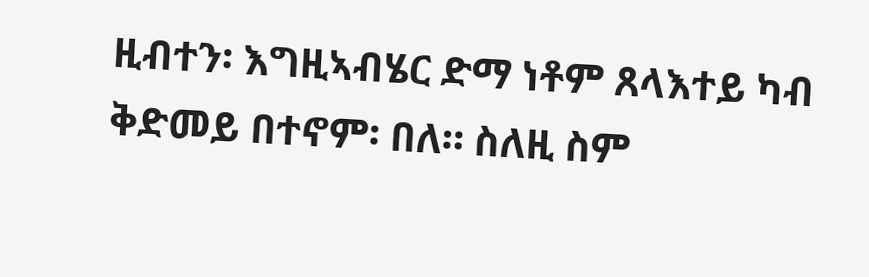ዚብተን፡ እግዚኣብሄር ድማ ነቶም ጸላእተይ ካብ ቅድመይ በተኖም፡ በለ። ስለዚ ስም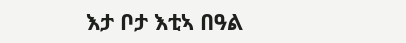እታ ቦታ እቲኣ በዓል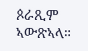ጶራጺም ኣውጽኣላ።